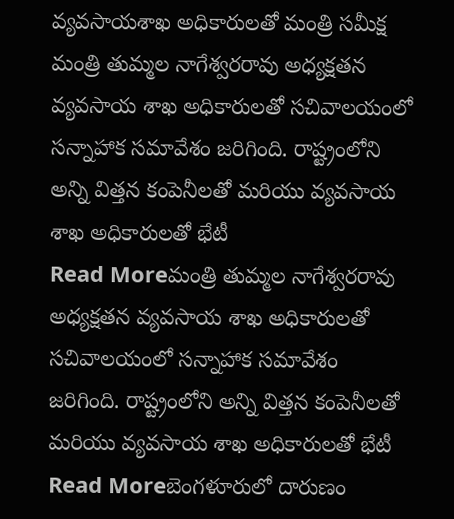వ్యవసాయశాఖ అధికారులతో మంత్రి సమీక్ష
మంత్రి తుమ్మల నాగేశ్వరరావు అధ్యక్షతన వ్యవసాయ శాఖ అధికారులతో సచివాలయంలో సన్నాహాక సమావేశం జరిగింది. రాష్ట్రంలోని అన్ని విత్తన కంపెనీలతో మరియు వ్యవసాయ శాఖ అధికారులతో భేటీ
Read Moreమంత్రి తుమ్మల నాగేశ్వరరావు అధ్యక్షతన వ్యవసాయ శాఖ అధికారులతో సచివాలయంలో సన్నాహాక సమావేశం జరిగింది. రాష్ట్రంలోని అన్ని విత్తన కంపెనీలతో మరియు వ్యవసాయ శాఖ అధికారులతో భేటీ
Read Moreబెంగళూరులో దారుణం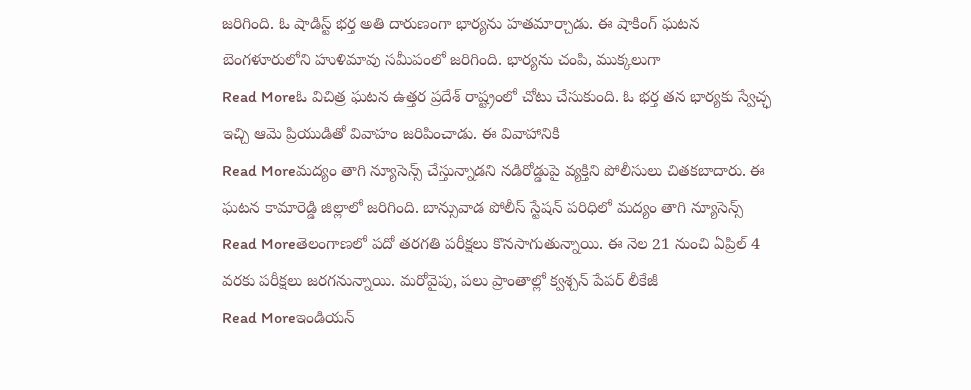జరిగింది. ఓ షాడిస్ట్ భర్త అతి దారుణంగా భార్యను హతమార్చాడు. ఈ షాకింగ్ ఘటన బెంగళూరులోని హుళిమావు సమీపంలో జరిగింది. భార్యను చంపి, ముక్కలుగా
Read Moreఓ విచిత్ర ఘటన ఉత్తర ప్రదేశ్ రాష్ట్రంలో చోటు చేసుకుంది. ఓ భర్త తన భార్యకు స్వేచ్ఛ ఇచ్చి ఆమె ప్రియుడితో వివాహం జరిపించాడు. ఈ వివాహానికి
Read Moreమద్యం తాగి న్యూసెన్స్ చేస్తున్నాడని నడిరోడ్డుపై వ్యక్తిని పోలీసులు చితకబాదారు. ఈ ఘటన కామారెడ్డి జిల్లాలో జరిగింది. బాన్సువాడ పోలీస్ స్టేషన్ పరిధిలో మద్యం తాగి న్యూసెన్స్
Read Moreతెలంగాణలో పదో తరగతి పరీక్షలు కొనసాగుతున్నాయి. ఈ నెల 21 నుంచి ఏప్రిల్ 4 వరకు పరీక్షలు జరగనున్నాయి. మరోవైపు, పలు ప్రాంతాల్లో క్వశ్చన్ పేపర్ లీకేజీ
Read Moreఇండియన్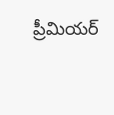ప్రీమియర్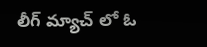లీగ్ మ్యాచ్ లో ఓ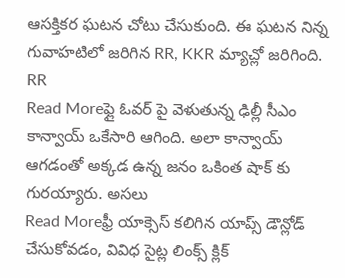ఆసక్తికర ఘటన చోటు చేసుకుంది. ఈ ఘటన నిన్న గువాహటిలో జరిగిన RR, KKR మ్యాచ్లో జరిగింది. RR
Read Moreఫ్లై ఓవర్ పై వెళుతున్న ఢిల్లీ సీఎం కాన్వాయ్ ఒకేసారి ఆగింది. అలా కాన్వాయ్ ఆగడంతో అక్కడ ఉన్న జనం ఒకింత షాక్ కు గురయ్యారు. అసలు
Read Moreఫ్రీ యాక్సెస్ కలిగిన యాప్స్ డౌన్లోడ్ చేసుకోవడం, వివిధ సైట్ల లింక్స్ క్లిక్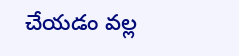చేయడం వల్ల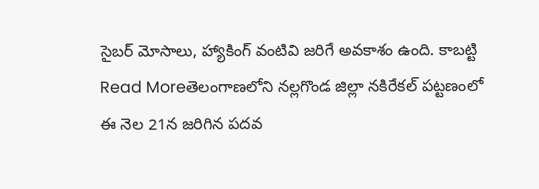సైబర్ మోసాలు, హ్యాకింగ్ వంటివి జరిగే అవకాశం ఉంది. కాబట్టి
Read Moreతెలంగాణలోని నల్లగొండ జిల్లా నకిరేకల్ పట్టణంలో ఈ నెల 21న జరిగిన పదవ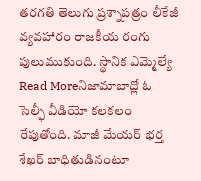తరగతి తెలుగు ప్రశ్నాపత్రం లీకేజీ వ్యవహారం రాజకీయ రంగు పులుముకుంది. స్థానిక ఎమ్మెల్యే
Read Moreనిజామాబాద్లో ఓ సెల్ఫీ వీడియో కలకలం రేపుతోంది. మాజీ మేయర్ భర్త శేఖర్ బాధితుడినంటూ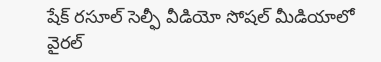షేక్ రసూల్ సెల్ఫీ వీడియో సోషల్ మీడియాలో వైరల్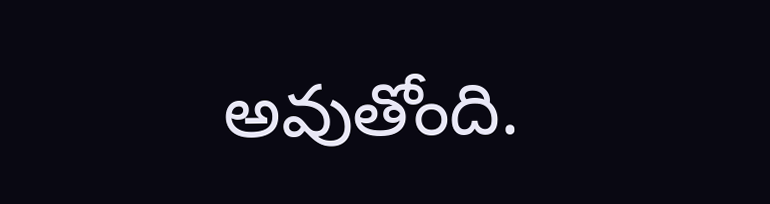అవుతోంది.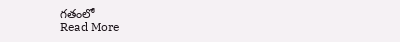గతంలో
Read More